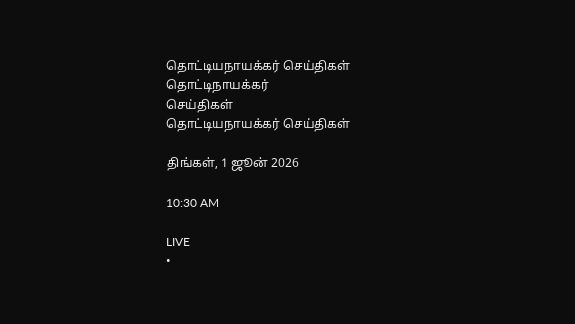தொட்டியநாயக்கர் செய்திகள்
தொட்டிநாயக்கர்
செய்திகள்
தொட்டியநாயக்கர் செய்திகள்

திங்கள், 1 ஜூன் 2026

10:30 AM

LIVE
•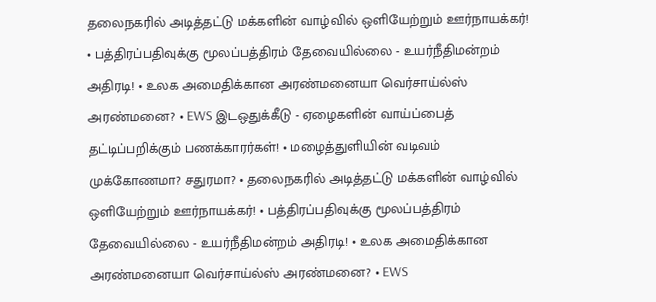தலைநகரில் அடித்தட்டு மக்களின் வாழ்வில் ஒளியேற்றும் ஊர்நாயக்கர்! • பத்திரப்பதிவுக்கு மூலப்பத்திரம் தேவையில்லை - உயர்நீதிமன்றம் அதிரடி! • உலக அமைதிக்கான அரண்மனையா வெர்சாய்ல்ஸ் அரண்மனை? • EWS இடஒதுக்கீடு - ஏழைகளின் வாய்ப்பைத் தட்டிப்பறிக்கும் பணக்காரர்கள்! • மழைத்துளியின் வடிவம் முக்கோணமா? சதுரமா? • தலைநகரில் அடித்தட்டு மக்களின் வாழ்வில் ஒளியேற்றும் ஊர்நாயக்கர்! • பத்திரப்பதிவுக்கு மூலப்பத்திரம் தேவையில்லை - உயர்நீதிமன்றம் அதிரடி! • உலக அமைதிக்கான அரண்மனையா வெர்சாய்ல்ஸ் அரண்மனை? • EWS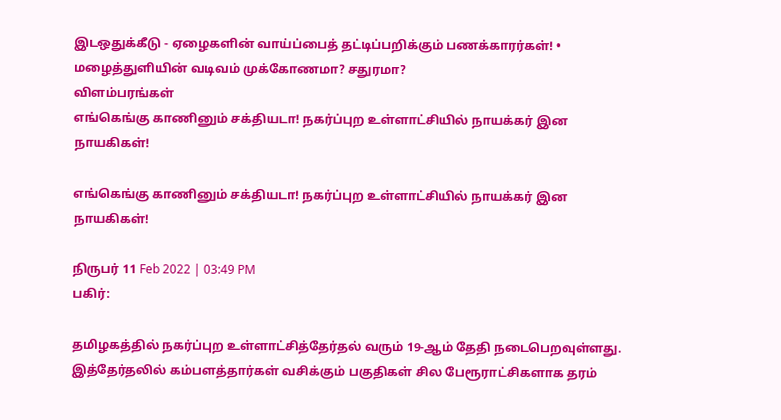இடஒதுக்கீடு - ஏழைகளின் வாய்ப்பைத் தட்டிப்பறிக்கும் பணக்காரர்கள்! • மழைத்துளியின் வடிவம் முக்கோணமா? சதுரமா?
விளம்பரங்கள்
எங்கெங்கு காணினும் சக்தியடா! நகர்ப்புற உள்ளாட்சியில் நாயக்கர் இன நாயகிகள்!

எங்கெங்கு காணினும் சக்தியடா! நகர்ப்புற உள்ளாட்சியில் நாயக்கர் இன நாயகிகள்!

நிருபர் 11 Feb 2022 | 03:49 PM
பகிர்:

தமிழகத்தில் நகர்ப்புற உள்ளாட்சித்தேர்தல் வரும் 19-ஆம் தேதி நடைபெறவுள்ளது. இத்தேர்தலில் கம்பளத்தார்கள் வசிக்கும் பகுதிகள் சில பேரூராட்சிகளாக தரம்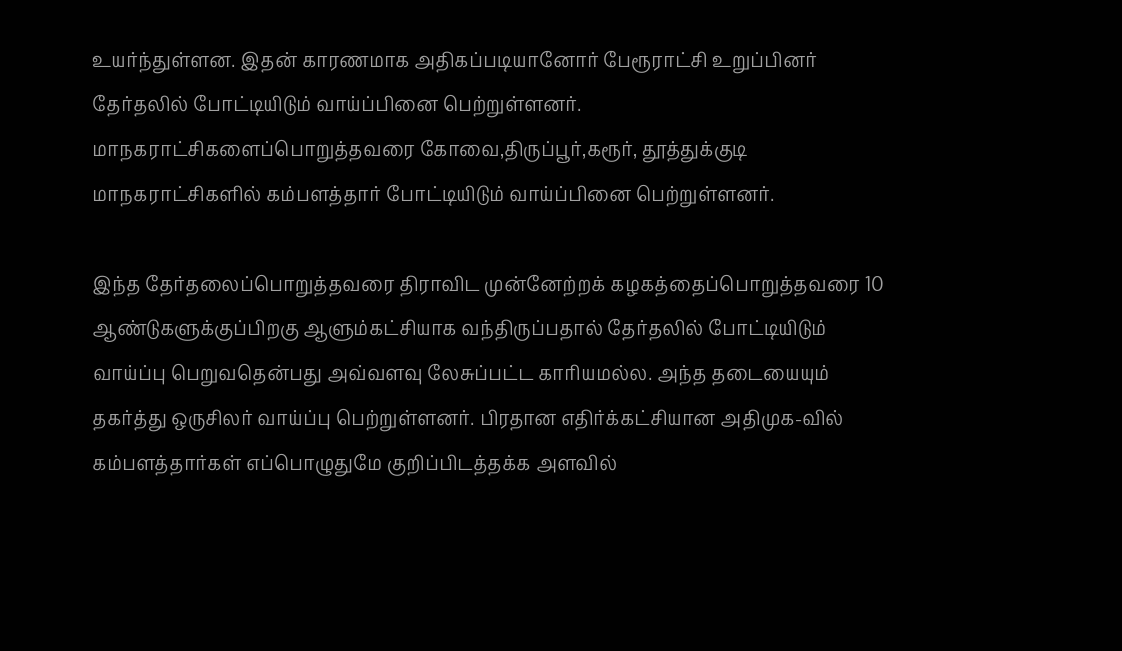உயர்ந்துள்ளன. இதன் காரணமாக அதிகப்படியானோர் பேரூராட்சி உறுப்பினர் தேர்தலில் போட்டியிடும் வாய்ப்பினை பெற்றுள்ளனர். மாநகராட்சிகளைப்பொறுத்தவரை கோவை,திருப்பூர்,கரூர், தூத்துக்குடி மாநகராட்சிகளில் கம்பளத்தார் போட்டியிடும் வாய்ப்பினை பெற்றுள்ளனர்.

இந்த தேர்தலைப்பொறுத்தவரை திராவிட முன்னேற்றக் கழகத்தைப்பொறுத்தவரை 10 ஆண்டுகளுக்குப்பிறகு ஆளும்கட்சியாக வந்திருப்பதால் தேர்தலில் போட்டியிடும் வாய்ப்பு பெறுவதென்பது அவ்வளவு லேசுப்பட்ட காரியமல்ல. அந்த தடையையும் தகர்த்து ஒருசிலர் வாய்ப்பு பெற்றுள்ளனர். பிரதான எதிர்க்கட்சியான அதிமுக-வில் கம்பளத்தார்கள் எப்பொழுதுமே குறிப்பிடத்தக்க அளவில்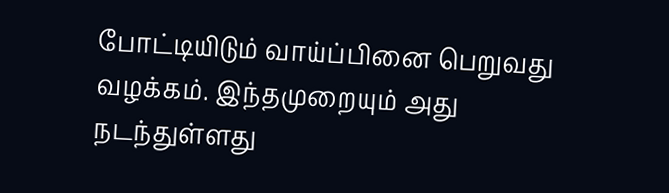போட்டியிடும் வாய்ப்பினை பெறுவது வழக்கம். இந்தமுறையும் அது நடந்துள்ளது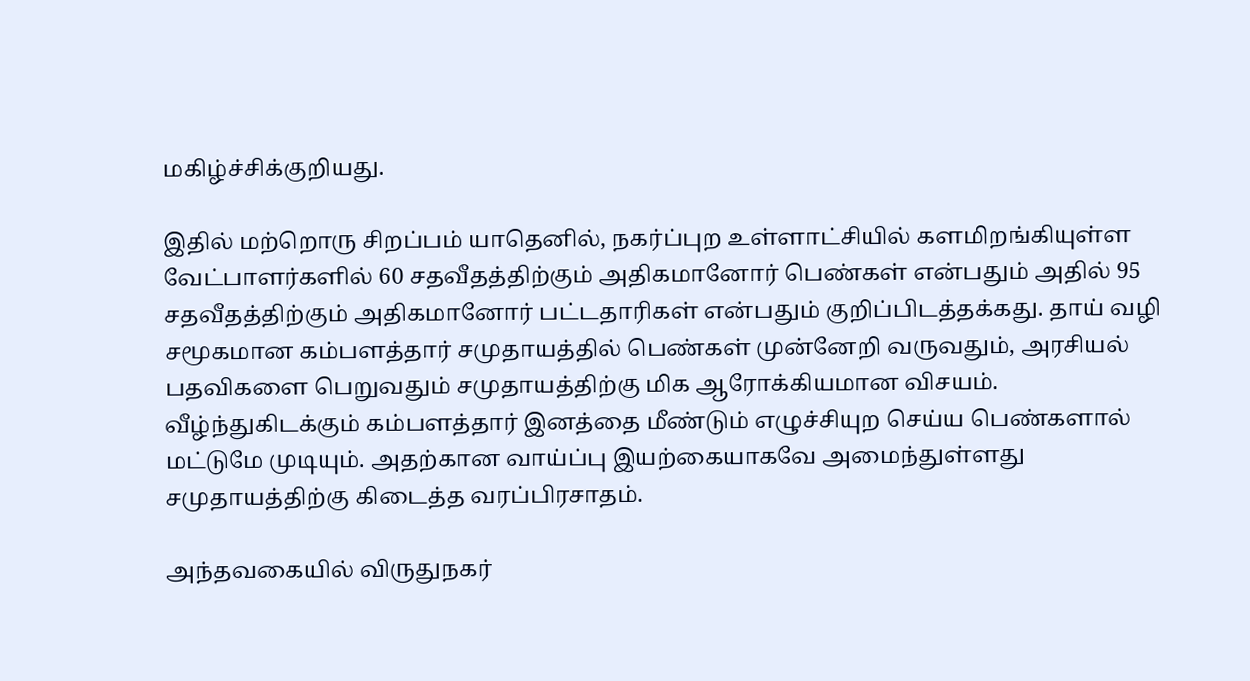மகிழ்ச்சிக்குறியது.

இதில் மற்றொரு சிறப்பம் யாதெனில், நகர்ப்புற உள்ளாட்சியில் களமிறங்கியுள்ள வேட்பாளர்களில் 60 சதவீதத்திற்கும் அதிகமானோர் பெண்கள் என்பதும் அதில் 95 சதவீதத்திற்கும் அதிகமானோர் பட்டதாரிகள் என்பதும் குறிப்பிடத்தக்கது. தாய் வழி சமூகமான கம்பளத்தார் சமுதாயத்தில் பெண்கள் முன்னேறி வருவதும், அரசியல் பதவிகளை பெறுவதும் சமுதாயத்திற்கு மிக ஆரோக்கியமான விசயம்.  வீழ்ந்துகிடக்கும் கம்பளத்தார் இனத்தை மீண்டும் எழுச்சியுற செய்ய பெண்களால் மட்டுமே முடியும். அதற்கான வாய்ப்பு இயற்கையாகவே அமைந்துள்ளது சமுதாயத்திற்கு கிடைத்த வரப்பிரசாதம்.

அந்தவகையில் விருதுநகர்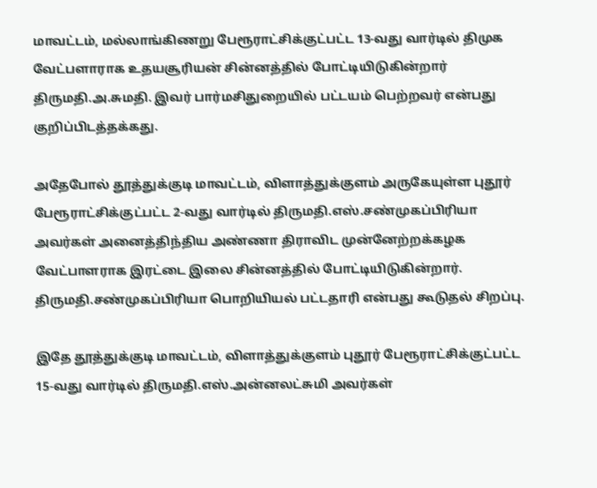மாவட்டம், மல்லாங்கிணறு பேரூராட்சிக்குட்பட்ட 13-வது வார்டில் திமுக வேட்பளாராக உதயசூரியன் சின்னத்தில் போட்டியிடுகின்றார் திருமதி.அ.சுமதி. இவர் பார்மசிதுறையில் பட்டயம் பெற்றவர் என்பது குறிப்பிடத்தக்கது.

அதேபோல் தூத்துக்குடி மாவட்டம், விளாத்துக்குளம் அருகேயுள்ள புதூர் பேரூராட்சிக்குட்பட்ட 2-வது வார்டில் திருமதி.எஸ்.சண்முகப்பிரியா அவர்கள் அனைத்திந்திய அண்ணா திராவிட முன்னேற்றக்கழக வேட்பாளராக இரட்டை இலை சின்னத்தில் போட்டியிடுகின்றார். திருமதி.சண்முகப்பிரியா பொறியியல் பட்டதாரி என்பது கூடுதல் சிறப்பு.

இதே தூத்துக்குடி மாவட்டம், விளாத்துக்குளம் புதூர் பேரூராட்சிக்குட்பட்ட 15-வது வார்டில் திருமதி.எஸ்.அன்னலட்சுமி அவர்கள்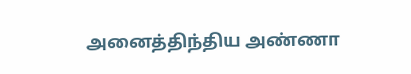அனைத்திந்திய அண்ணா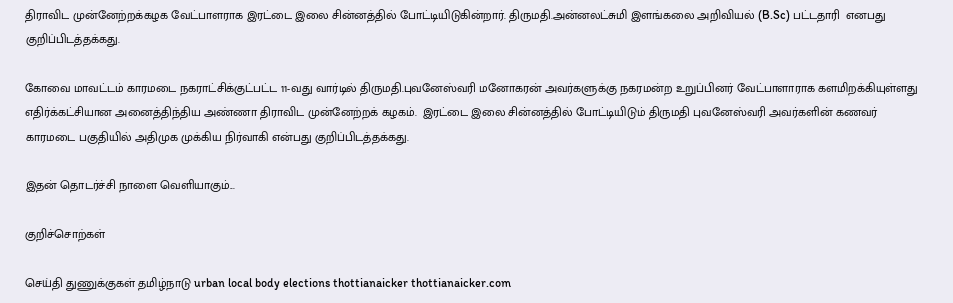திராவிட முன்னேற்றக்கழக வேட்பாளராக இரட்டை இலை சின்னத்தில் போட்டியிடுகின்றார். திருமதி.அன்னலட்சுமி இளங்கலை அறிவியல் (B.Sc) பட்டதாரி  எனபது குறிப்பிடத்தக்கது.

கோவை மாவட்டம் காரமடை நகராட்சிக்குட்பட்ட 11-வது வார்டில் திருமதி.புவனேஸ்வரி மனோகரன் அவர்களுக்கு நகரமன்ற உறுப்பினர் வேட்பாளாராக களமிறக்கியுள்ளது எதிர்க்கட்சியான அனைத்திந்திய அண்ணா திராவிட முன்னேற்றக் கழகம்.  இரட்டை இலை சின்னத்தில் போட்டியிடும் திருமதி புவனேஸ்வரி அவர்களின் கணவர் காரமடை பகுதியில் அதிமுக முக்கிய நிர்வாகி என்பது குறிப்பிடத்தக்கது.

இதன் தொடர்ச்சி நாளை வெளியாகும்...

குறிச்சொற்கள்

செய்தி துணுக்குகள் தமிழ்நாடு urban local body elections thottianaicker thottianaicker.com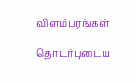விளம்பரங்கள்

தொடர்புடைய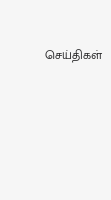செய்திகள்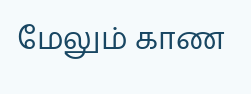மேலும் காண